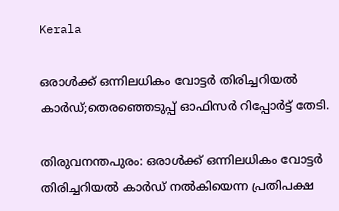Kerala

ഒരാള്‍ക്ക് ഒന്നിലധികം വോട്ടര്‍ തിരിച്ചറിയല്‍ കാര്‍ഡ്;തെരഞ്ഞെടുപ്പ് ഓഫിസര്‍ റിപ്പോര്‍ട്ട് തേടി.

തിരുവനന്തപുരം: ഒരാള്‍ക്ക് ഒന്നിലധികം വോട്ടര്‍ തിരിച്ചറിയല്‍ കാര്‍ഡ് നല്‍കിയെന്ന പ്രതിപക്ഷ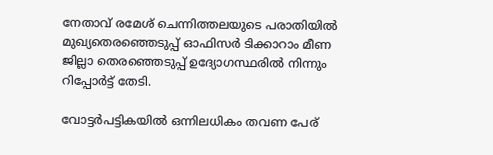നേതാവ് രമേശ് ചെന്നിത്തലയുടെ പരാതിയില്‍ മുഖ്യതെരഞ്ഞെടുപ്പ് ഓഫിസര്‍ ടിക്കാറാം മീണ ജില്ലാ തെരഞ്ഞെടുപ്പ് ഉദ്യോഗസ്ഥരില്‍ നിന്നും റിപ്പോര്‍ട്ട് തേടി.

വോട്ടര്‍പട്ടികയില്‍ ഒന്നിലധികം തവണ പേര്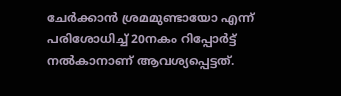ചേര്‍ക്കാന്‍ ശ്രമമുണ്ടായോ എന്ന് പരിശോധിച്ച് 20നകം റിപ്പോര്‍ട്ട് നല്‍കാനാണ് ആവശ്യപ്പെട്ടത്.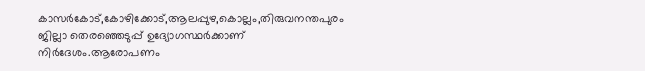കാസര്‍കോട്,കോഴിക്കോട്,ആലപ്പുഴ,കൊല്ലം,തിരുവനന്തപുരം ജില്ലാ തെരഞ്ഞെടുപ്പ് ഉദ്യോഗസ്ഥര്‍ക്കാണ് നിര്‍ദേശം.ആരോപണം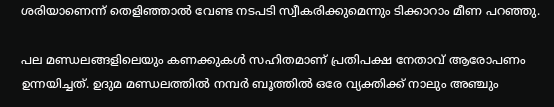ശരിയാണെന്ന് തെളിഞ്ഞാല്‍ വേണ്ട നടപടി സ്വീകരിക്കുമെന്നും ടിക്കാറാം മീണ പറഞ്ഞു.

പല മണ്ഡലങ്ങളിലെയും കണക്കുകള്‍ സഹിതമാണ് പ്രതിപക്ഷ നേതാവ് ആരോപണം ഉന്നയിച്ചത്. ഉദുമ മണ്ഡലത്തില്‍ നമ്പര്‍ ബൂത്തില്‍ ഒരേ വ്യക്തിക്ക് നാലും അഞ്ചും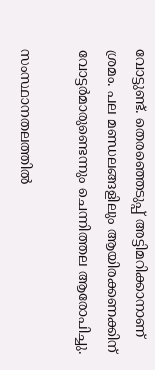വോട്ടുണ്ട്. തെരഞ്ഞെടുപ്പ് അട്ടിമറിക്കാനാണ് ശ്രമം. പല മണ്ഡലങ്ങളിലും ആയിരക്കണക്കിന് വോട്ടര്‍മാരുണ്ടെന്നും ചെന്നിത്തല ആരോപിച്ചു.

സംസ്ഥാനതലത്തില്‍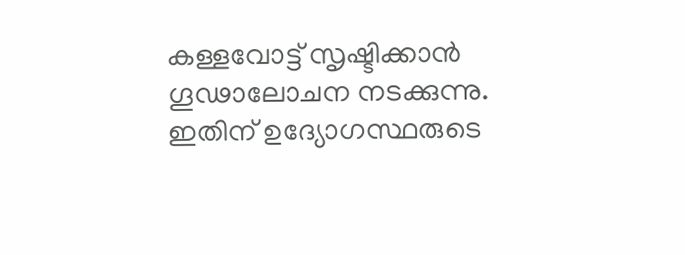കള്ളവോട്ട് സൃഷ്ടിക്കാന്‍ ഗൂഢാലോചന നടക്കുന്നു. ഇതിന് ഉദ്യോഗസ്ഥരുടെ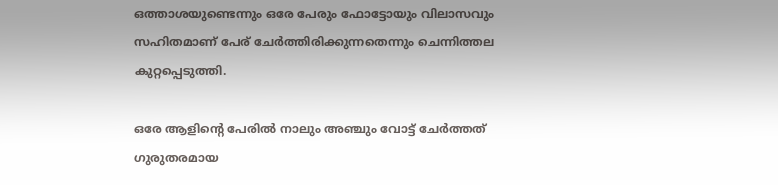ഒത്താശയുണ്ടെന്നും ഒരേ പേരും ഫോട്ടോയും വിലാസവും സഹിതമാണ് പേര് ചേര്‍ത്തിരിക്കുന്നതെന്നും ചെന്നിത്തല കുറ്റപ്പെടുത്തി.

ഒരേ ആളിന്റെ പേരില്‍ നാലും അഞ്ചും വോട്ട് ചേര്‍ത്തത് ഗുരുതരമായ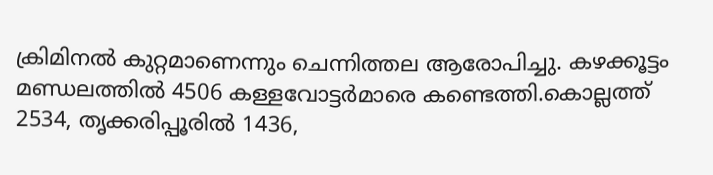ക്രിമിനല്‍ കുറ്റമാണെന്നും ചെന്നിത്തല ആരോപിച്ചു. കഴക്കൂട്ടം മണ്ഡലത്തില്‍ 4506 കള്ളവോട്ടര്‍മാരെ കണ്ടെത്തി.കൊല്ലത്ത് 2534, തൃക്കരിപ്പൂരില്‍ 1436,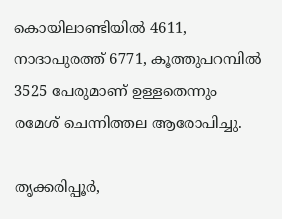കൊയിലാണ്ടിയില്‍ 4611, നാദാപുരത്ത് 6771, കൂത്തുപറമ്പില്‍ 3525 പേരുമാണ് ഉള്ളതെന്നും രമേശ് ചെന്നിത്തല ആരോപിച്ചു.

തൃക്കരിപ്പൂര്‍,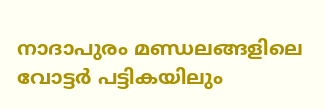നാദാപുരം മണ്ഡലങ്ങളിലെ വോട്ടര്‍ പട്ടികയിലും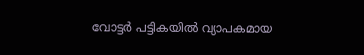വോട്ടര്‍ പട്ടികയില്‍ വ്യാപകമായ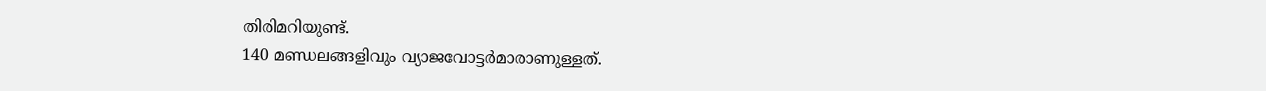തിരിമറിയുണ്ട്.
140 മണ്ഡലങ്ങളിവും വ്യാജവോട്ടര്‍മാരാണുള്ളത്.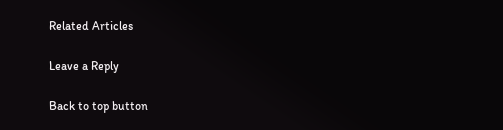Related Articles

Leave a Reply

Back to top button